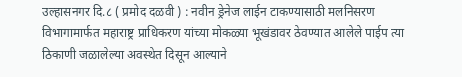उल्हासनगर दि.८ ( प्रमोद दळवी ) : नवीन ड्रेनेज लाईन टाकण्यासाठी मलनिसरण विभागामार्फत महाराष्ट्र प्राधिकरण यांच्या मोकळ्या भूखंडावर ठेवण्यात आलेले पाईप त्या ठिकाणी जळालेल्या अवस्थेत दिसून आल्याने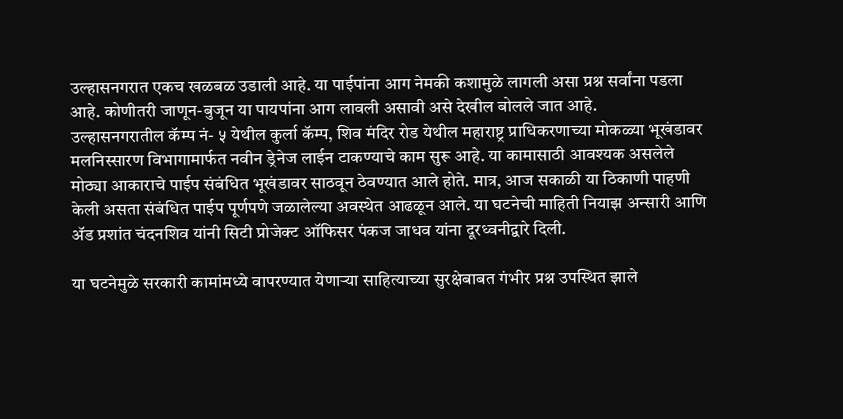उल्हासनगरात एकच खळबळ उडाली आहे. या पाईपांना आग नेमकी कशामुळे लागली असा प्रश्न सर्वांना पडला आहे. कोणीतरी जाणून-बुजून या पायपांना आग लावली असावी असे देखील बोलले जात आहे.
उल्हासनगरातील कॅम्प नं- ५ येथील कुर्ला कॅम्प, शिव मंदिर रोड येथील महाराष्ट्र प्राधिकरणाच्या मोकळ्या भूखंडावर मलनिस्सारण विभागामार्फत नवीन ड्रेनेज लाईन टाकण्याचे काम सुरू आहे. या कामासाठी आवश्यक असलेले मोठ्या आकाराचे पाईप संबंधित भूखंडावर साठवून ठेवण्यात आले होते. मात्र, आज सकाळी या ठिकाणी पाहणी केली असता संबंधित पाईप पूर्णपणे जळालेल्या अवस्थेत आढळून आले. या घटनेची माहिती नियाझ अन्सारी आणि ॲड प्रशांत चंदनशिव यांनी सिटी प्रोजेक्ट ऑफिसर पंकज जाधव यांना दूरध्वनीद्वारे दिली.

या घटनेमुळे सरकारी कामांमध्ये वापरण्यात येणाऱ्या साहित्याच्या सुरक्षेबाबत गंभीर प्रश्न उपस्थित झाले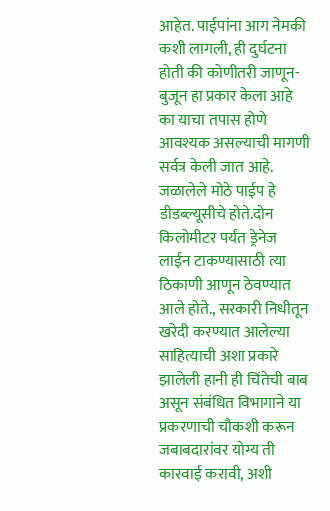आहेत. पाईपांना आग नेमकी कशी लागली, ही दुर्घटना होती की कोणीतरी जाणून-बुजून हा प्रकार केला आहे का याचा तपास होणे आवश्यक असल्याची मागणी सर्वत्र केली जात आहे. जळालेले मोठे पाईप हे डीडब्ल्यूसीचे होते.दोन किलोमीटर पर्यंत ड्रेनेज लाईन टाकण्यासाठी त्या ठिकाणी आणून ठेवण्यात आले होते., सरकारी निधीतून खरेदी करण्यात आलेल्या साहित्याची अशा प्रकारे झालेली हानी ही चिंतेची बाब असून संबंधित विभागाने या प्रकरणाची चौकशी करून जबाबदारांवर योग्य ती कारवाई करावी, अशी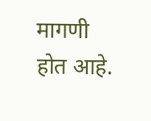मागणी होत आहे.